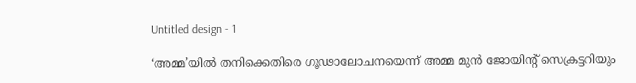Untitled design - 1

‘അമ്മ’യില്‍ തനിക്കെതിരെ ഗൂഢാലോചനയെന്ന് അമ്മ മുൻ ജോയിന്റ് സെക്രട്ടറിയും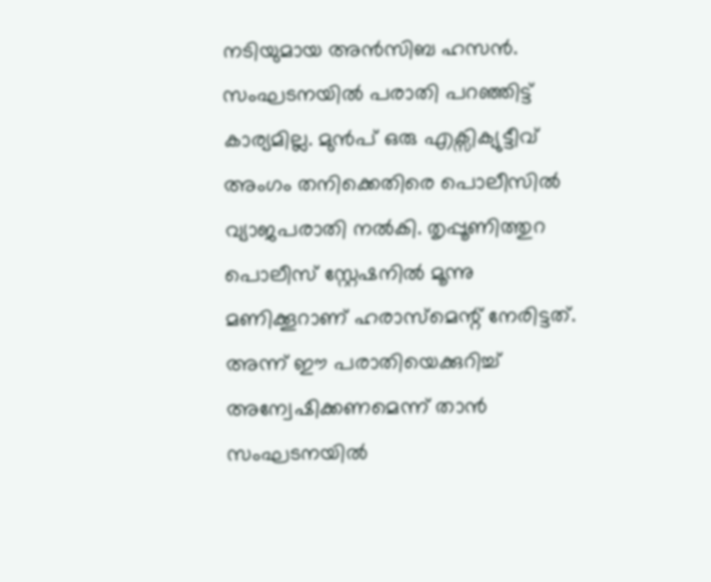നടിയുമായ അന്‍സിബ ഹസന്‍. സംഘടനയില്‍ പരാതി പറഞ്ഞിട്ട് കാര്യമില്ല. മുന്‍പ് ഒരു എക്സിക്യുട്ടീവ് അംഗം തനിക്കെതിരെ പൊലീസില്‍ വ്യാജപരാതി നല്‍കി. തൃപ്പൂണിത്തുറ പൊലീസ് സ്റ്റേഷനില്‍ മൂന്നു മണിക്കൂറാണ് ഹരാസ്മെന്റ് നേരിട്ടത്. അന്ന് ഈ പരാതിയെക്കുറിച്ച് അന്വേഷിക്കണമെന്ന് താന്‍ സംഘടനയില്‍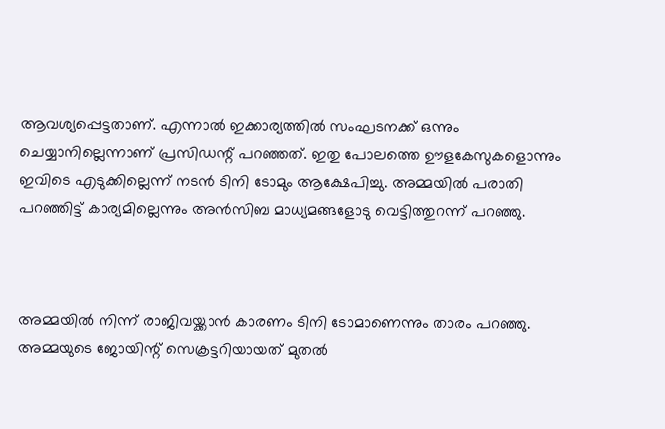ആവശ്യപ്പെട്ടതാണ്. എന്നാല്‍ ഇക്കാര്യത്തില്‍ സംഘടനക്ക് ഒന്നും ചെയ്യാനില്ലെന്നാണ് പ്രസിഡന്റ് പറഞ്ഞത്. ഇതു പോലത്തെ ഊളകേസുകളൊന്നും ഇവിടെ എടുക്കില്ലെന്ന് നടന്‍ ടിനി ടോമും ആക്ഷേപിച്ചു. അമ്മയില്‍ പരാതി പറഞ്ഞിട്ട് കാര്യമില്ലെന്നും അന്‍സിബ മാധ്യമങ്ങളോടു വെട്ടിത്തുറന്ന് പറഞ്ഞു.



അമ്മയിൽ നിന്ന് രാജിവയ്ക്കാൻ കാരണം ടിനി ടോമാണെന്നും താരം പറഞ്ഞു. അമ്മയുടെ ജോയിന്റ് സെക്രട്ടറിയായത് മുതൽ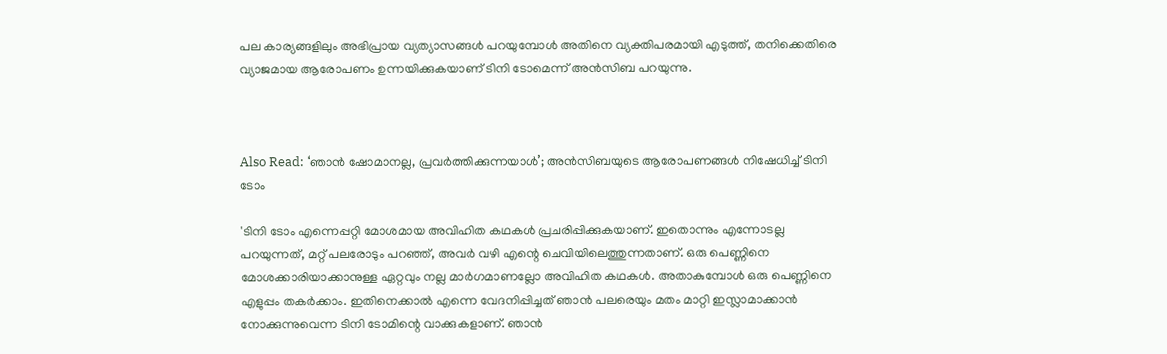പല കാര്യങ്ങളിലും അഭിപ്രായ വ്യത്യാസങ്ങള്‍ പറയുമ്പോൾ അതിനെ വ്യക്തിപരമായി എടുത്ത്, തനിക്കെതിരെ വ്യാജമായ ആരോപണം ഉന്നയിക്കുകയാണ് ടിനി ടോമെന്ന് അന്‍സിബ പറയുന്നു.



Also Read: ‘ഞാന്‍ ഷോമാനല്ല, പ്രവര്‍ത്തിക്കുന്നയാള്‍’; അന്‍സിബയുടെ ആരോപണങ്ങള്‍ നിഷേധിച്ച് ടിനി ടോം

'ടിനി ടോം എന്നെപ്പറ്റി മോശമായ അവിഹിത കഥകള്‍ പ്രചരിപ്പിക്കുകയാണ്. ഇതൊന്നും എന്നോടല്ല പറയുന്നത്, മറ്റ് പലരോടും പറഞ്ഞ്, അവർ വഴി എന്റെ ചെവിയിലെത്തുന്നതാണ്. ഒരു പെണ്ണിനെ മോശക്കാരിയാക്കാനുള്ള ഏറ്റവും നല്ല മാര്‍ഗമാണല്ലോ അവിഹിത കഥകൾ. അതാകുമ്പോൾ ഒരു പെണ്ണിനെ എളുപ്പം തകര്‍ക്കാം. ഇതിനെക്കാൽ എന്നെ വേദനിപ്പിച്ചത് ‍ഞാൻ പലരെയും മതം മാറ്റി ഇസ്ലാമാക്കാൻ നോക്കുന്നുവെന്ന ടിനി ടോമിന്റെ വാക്കുകളാണ്. ഞാന്‍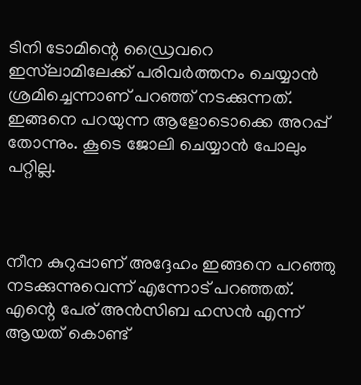ടിനി ടോമിന്റെ ഡ്രൈവറെ  ഇസ്‌ലാമിലേക്ക് പരിവര്‍ത്തനം ചെയ്യാന്‍ ശ്രമിച്ചെന്നാണ് പറഞ്ഞ് നടക്കുന്നത്. ഇങ്ങനെ പറയുന്ന ആളോടൊക്കെ അറപ്പ് തോന്നും. കൂടെ ജോലി ചെയ്യാൻ പോലും പറ്റില്ല.



നീന കുറുപ്പാണ് അദ്ദേഹം ഇങ്ങനെ പറഞ്ഞു നടക്കുന്നുവെന്ന് എന്നോട് പറഞ്ഞത്. എന്റെ പേര് അൻസിബ ഹസൻ എന്ന് ആയത് കൊണ്ട്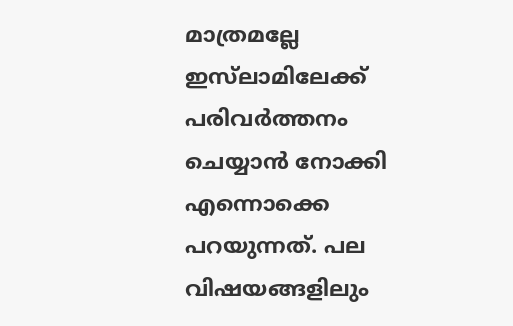മാത്രമല്ലേ ഇസ്‌ലാമിലേക്ക് പരിവര്‍ത്തനം ചെയ്യാൻ നോക്കി എന്നൊക്കെ പറയുന്നത്. പല വിഷയങ്ങളിലും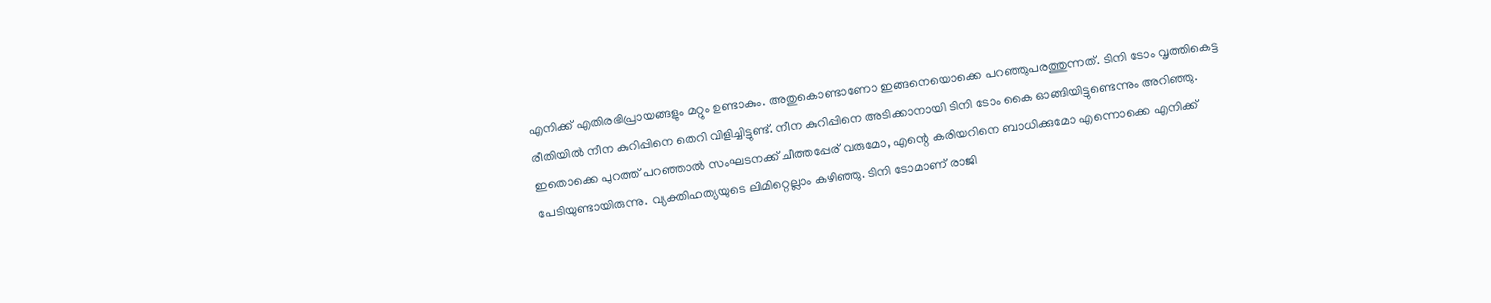എനിക്ക് എതിരഭിപ്രായങ്ങളും മറ്റും ഉണ്ടാകും. അതുകൊണ്ടാണോ ഇങ്ങനെയൊക്കെ പറഞ്ഞുപരത്തുന്നത്. ടിനി ടോം വൃത്തികെട്ട രീതിയിൽ നീന കുറിപ്പിനെ തെറി വിളിച്ചിട്ടുണ്ട്. നീന കുറിപ്പിനെ അടിക്കാനായി ടിനി ടോം കൈ ഓങ്ങിയിട്ടുണ്ടെന്നും അറിഞ്ഞു. ഇതൊക്കെ പുറത്ത് പറഞ്ഞാൽ സംഘടനക്ക് ചീത്തപ്പേര് വരുമോ, എന്റെ കരിയറിനെ ബാധിക്കുമോ എന്നൊക്കെ എനിക്ക് പേടിയുണ്ടായിരുന്നു. വ്യക്തിഹത്യയുടെ ലിമിറ്റെല്ലാം കഴിഞ്ഞു. ടിനി ടോമാണ് രാജി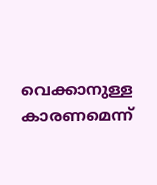വെക്കാനുള്ള കാരണമെന്ന്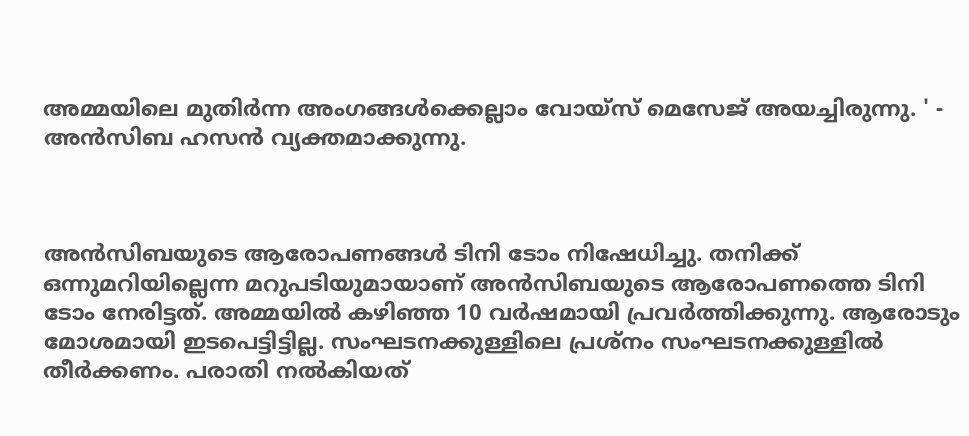അമ്മയിലെ മുതിർന്ന അംഗങ്ങൾക്കെല്ലാം വോയ്സ് മെസേജ് അയച്ചിരുന്നു. ' - അന്‍സിബ ഹസൻ വ്യക്തമാക്കുന്നു.



അൻസിബയുടെ ആരോപണങ്ങൾ ടിനി ടോം നിഷേധിച്ചു. തനിക്ക് ഒന്നുമറിയില്ലെന്ന മറുപടിയുമായാണ് അൻസിബയുടെ ആരോപണത്തെ ടിനി ടോം നേരിട്ടത്. അമ്മയിൽ കഴിഞ്ഞ 10 വർഷമായി പ്രവർത്തിക്കുന്നു. ആരോടും മോശമായി ഇടപെട്ടിട്ടില്ല. സംഘടനക്കുള്ളിലെ പ്രശ്നം സംഘടനക്കുള്ളിൽ തീർക്കണം. പരാതി നൽകിയത്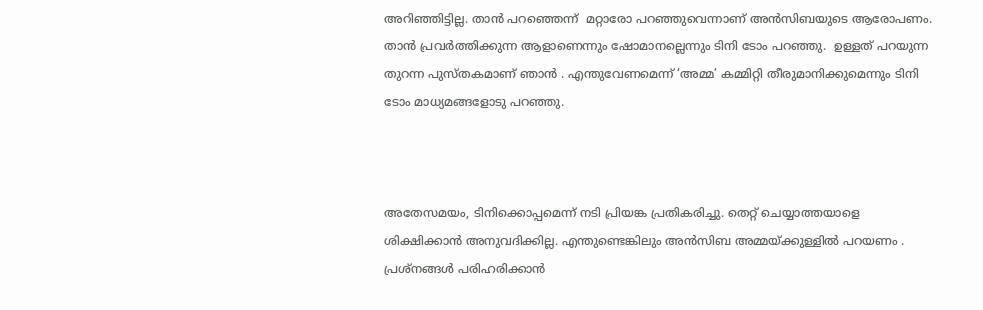അറിഞ്ഞിട്ടില്ല. താന്‍ പറഞ്ഞെന്ന്  മറ്റാരോ പറഞ്ഞുവെന്നാണ് അന്‍സിബയുടെ ആരോപണം. താന്‍ പ്രവര്‍ത്തിക്കുന്ന ആളാണെന്നും ഷോമാനല്ലെന്നും ടിനി ടോം പറഞ്ഞു.  ഉള്ളത് പറയുന്ന തുറന്ന പുസ്തകമാണ് ഞാന്‍ . എന്തുവേണമെന്ന് ‘അമ്മ’ കമ്മിറ്റി തീരുമാനിക്കുമെന്നും ടിനി ടോം മാധ്യമങ്ങളോടു പറഞ്ഞു.



അതേസമയം, ടിനിക്കൊപ്പമെന്ന് നടി പ്രിയങ്ക പ്രതികരിച്ചു. തെറ്റ് ചെയ്യാത്തയാളെ ശിക്ഷിക്കാന്‍ അനുവദിക്കില്ല. എന്തുണ്ടെങ്കിലും അന്‍സിബ അമ്മയ്ക്കുള്ളില്‍ പറയണം . പ്രശ്നങ്ങള്‍ പരിഹരിക്കാന്‍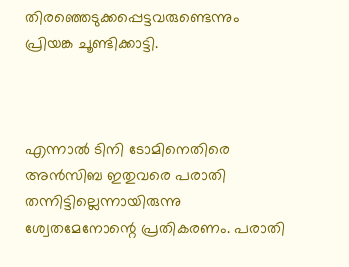തിരഞ്ഞെടുക്കപ്പെട്ടവരുണ്ടെന്നും പ്രിയങ്ക ചൂണ്ടിക്കാട്ടി.



എന്നാല്‍ ടിനി ടോമിനെതിരെ അന്‍സിബ ഇതുവരെ പരാതി തന്നിട്ടില്ലെന്നായിരുന്നു ശ്വേതമേനോന്റെ പ്രതികരണം. പരാതി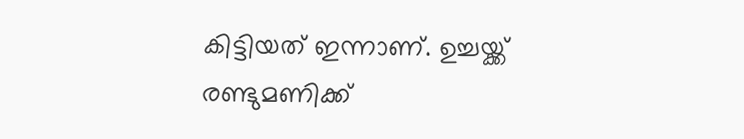കിട്ടിയത് ഇന്നാണ്. ഉച്ചയ്ക്ക് രണ്ടുമണിക്ക്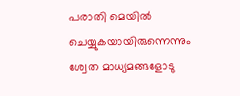പരാതി മെയില്‍ ചെയ്യുകയായിരുന്നെന്നും ശ്വേത മാധ്യമങ്ങളോടു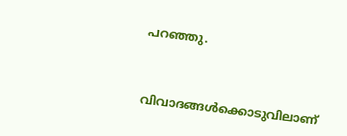പറഞ്ഞു.



വിവാദങ്ങൾക്കൊടുവിലാണ്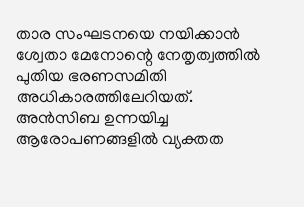താര സംഘടനയെ നയിക്കാൻ ശ്വേതാ മേനോന്റെ നേതൃത്വത്തിൽ പുതിയ ഭരണസമിതി അധികാരത്തിലേറിയത്. അൻസിബ ഉന്നയിച്ച ആരോപണങ്ങളിൽ വ്യക്തത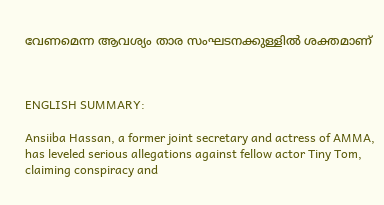വേണമെന്ന ആവശ്യം താര സംഘടനക്കുള്ളിൽ ശക്തമാണ്



ENGLISH SUMMARY:

Ansiiba Hassan, a former joint secretary and actress of AMMA, has leveled serious allegations against fellow actor Tiny Tom, claiming conspiracy and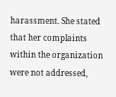harassment. She stated that her complaints within the organization were not addressed,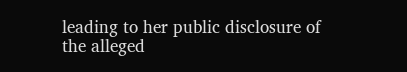leading to her public disclosure of the alleged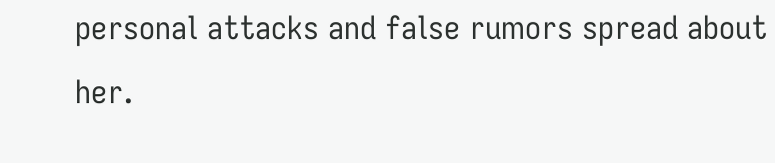personal attacks and false rumors spread about her.